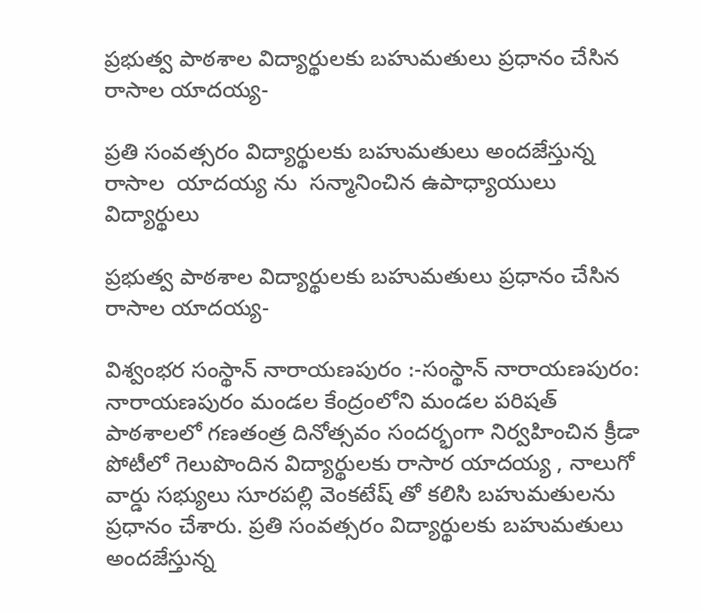ప్రభుత్వ పాఠశాల విద్యార్థులకు బహుమతులు ప్రధానం చేసిన రాసాల యాదయ్య-

ప్రతి సంవత్సరం విద్యార్థులకు బహుమతులు అందజేస్తున్న రాసాల  యాదయ్య ను  సన్మానించిన ఉపాధ్యాయులు విద్యార్థులు

ప్రభుత్వ పాఠశాల విద్యార్థులకు బహుమతులు ప్రధానం చేసిన రాసాల యాదయ్య-

విశ్వంభర సంస్థాన్ నారాయణపురం :-సంస్థాన్ నారాయణపురం: నారాయణపురం మండల కేంద్రంలోని మండల పరిషత్ పాఠశాలలో గణతంత్ర దినోత్సవం సందర్భంగా నిర్వహించిన క్రీడా పోటీలో గెలుపొందిన విద్యార్థులకు రాసార యాదయ్య , నాలుగో వార్డు సభ్యులు సూరపల్లి వెంకటేష్ తో కలిసి బహుమతులను ప్రధానం చేశారు. ప్రతి సంవత్సరం విద్యార్థులకు బహుమతులు అందజేస్తున్న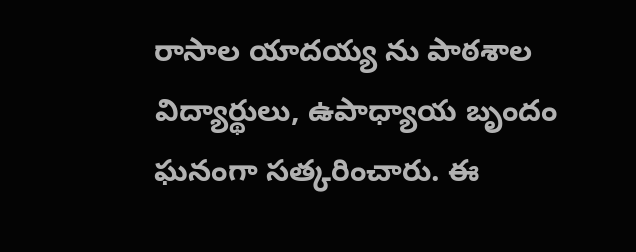రాసాల యాదయ్య ను పాఠశాల విద్యార్థులు, ఉపాధ్యాయ బృందం ఘనంగా సత్కరించారు. ఈ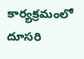కార్యక్రమంలో దూసరి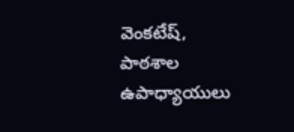వెంకటేష్, పాఠశాల ఉపాధ్యాయులు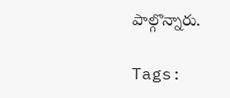పాల్గొన్నారు.

Tags: